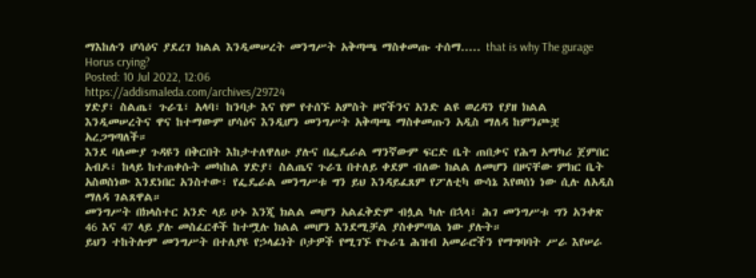ማእከሉን ሆሳዕና ያደረገ ክልል እንዲመሠረት መንግሥት አቅጣጫ ማስቀመጡ ተሰማ..... that is why The gurage Horus crying?
Posted: 10 Jul 2022, 12:06
https://addismaleda.com/archives/29724
ሃድያ፣ ስልጤ፣ ጉራጌ፣ አላባ፣ ከንባታ እና የም የተሰኙ አምስት ዞኖችንና አንድ ልዩ ወረዳን የያዘ ክልል እንዲመሠረትና ዋና ከተማውም ሆሳዕና እንዲሆን መንግሥት አቅጣጫ ማስቀመጡን አዲስ ማለዳ ከምንጮቿ አረጋግጣለች።
እንደ ባለሙያ ጉዳዩን በቅርበት እከታተለዋለሁ ያሉና በፌዴራል ማንኛውም ፍርድ ቤት ጠበቃና የሕግ አማካሪ ጀምበር አብዶ፣ ከላይ ከተጠቀሱት መካከል ሃድያ፣ ስልጤና ጉራጌ በተለይ ቀደም ብለው ክልል ለመሆን በዞናቸው ምክር ቤት አስወስነው እንደነበር አንስተው፣ የፌዴራል መንግሥቱ ግን ይህ እንዳይፈጸም የፖለቲካ ውሳኔ እየወሰነ ነው ሲሉ ለአዲስ ማለዳ ገልጸዋል።
መንግሥት በክላስተር አንድ ላይ ሁኑ እንጂ ክልል መሆን አልፈቅድም ብሏል ካሉ በኋላ፣ ሕገ መንግሥቱ ግን አንቀጽ 46 እና 47 ላይ ያሉ መስፈርቶች ከተሟሉ ክልል መሆን እንደሚቻል ያስቀምጣል ነው ያሉት።
ይህን ተከትሎም መንግሥት በተለያዩ የኃላፊነት ቦታዎች የሚገኙ የጉራጌ ሕዝብ አመራሮችን የማግባባት ሥራ እየሠራ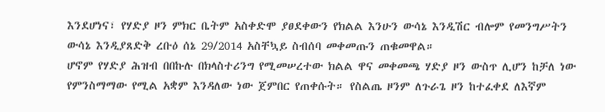እንደሆነና፣ የሃድያ ዞን ምክር ቤትም አስቀድሞ ያፀደቀውን የክልል እንሁን ውሳኔ እንዲሽር ብሎም የመንግሥትን ውሳኔ እንዲያጸድቅ ረቡዕ ሰኔ 29/2014 አስቸኳይ ስብሰባ መቀመጡን ጠቁመዋል።
ሆኖም የሃድያ ሕዝብ በበኩሉ በክላስተሪንግ የሚመሠረተው ክልል ዋና መቀመጫ ሃድያ ዞን ውስጥ ሊሆን ከቻለ ነው የምንስማማው የሚል አቋም እንዳለው ነው ጀምበር የጠቀሱት። የስልጤ ዞንም ለጉራጌ ዞን ከተፈቀደ ለእኛም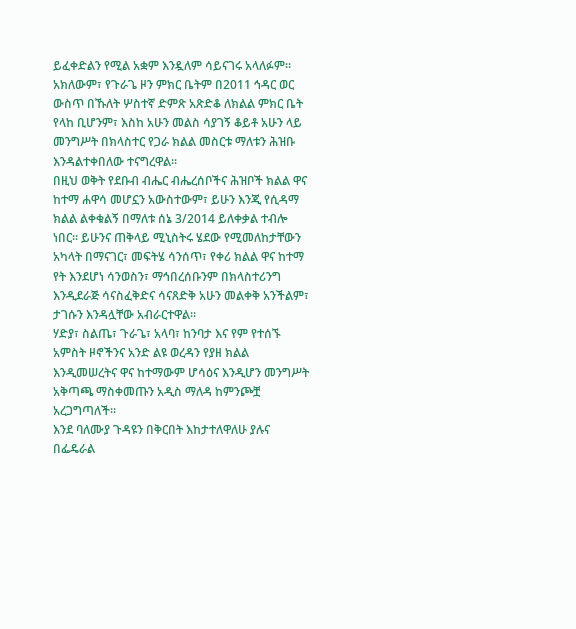ይፈቀድልን የሚል አቋም እንዷለም ሳይናገሩ አላለፉም።
አክለውም፣ የጉራጌ ዞን ምክር ቤትም በ2011 ኅዳር ወር ውስጥ በኹለት ሦስተኛ ድምጽ አጽድቆ ለክልል ምክር ቤት የላከ ቢሆንም፣ እስከ አሁን መልስ ሳያገኝ ቆይቶ አሁን ላይ መንግሥት በክላስተር የጋራ ክልል መስርቱ ማለቱን ሕዝቡ እንዳልተቀበለው ተናግረዋል።
በዚህ ወቅት የደቡብ ብሔር ብሔረሰቦችና ሕዝቦች ክልል ዋና ከተማ ሐዋሳ መሆኗን አውስተውም፣ ይሁን እንጂ የሲዳማ ክልል ልቀቁልኝ በማለቱ ሰኔ 3/2014 ይለቀቃል ተብሎ ነበር። ይሁንና ጠቅላይ ሚኒስትሩ ሄደው የሚመለከታቸውን አካላት በማናገር፣ መፍትሄ ሳንሰጥ፣ የቀሪ ክልል ዋና ከተማ የት እንደሆነ ሳንወስን፣ ማኅበረሰቡንም በክላስተሪንግ እንዲደራጅ ሳናስፈቅድና ሳናጸድቅ አሁን መልቀቅ አንችልም፣ ታገሱን እንዳሏቸው አብራርተዋል።
ሃድያ፣ ስልጤ፣ ጉራጌ፣ አላባ፣ ከንባታ እና የም የተሰኙ አምስት ዞኖችንና አንድ ልዩ ወረዳን የያዘ ክልል እንዲመሠረትና ዋና ከተማውም ሆሳዕና እንዲሆን መንግሥት አቅጣጫ ማስቀመጡን አዲስ ማለዳ ከምንጮቿ አረጋግጣለች።
እንደ ባለሙያ ጉዳዩን በቅርበት እከታተለዋለሁ ያሉና በፌዴራል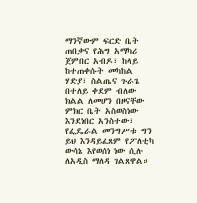ማንኛውም ፍርድ ቤት ጠበቃና የሕግ አማካሪ ጀምበር አብዶ፣ ከላይ ከተጠቀሱት መካከል ሃድያ፣ ስልጤና ጉራጌ በተለይ ቀደም ብለው ክልል ለመሆን በዞናቸው ምክር ቤት አስወስነው እንደነበር አንስተው፣ የፌዴራል መንግሥቱ ግን ይህ እንዳይፈጸም የፖለቲካ ውሳኔ እየወሰነ ነው ሲሉ ለአዲስ ማለዳ ገልጸዋል።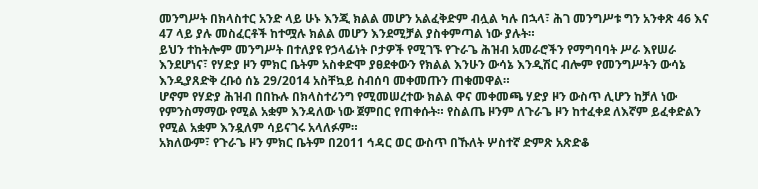መንግሥት በክላስተር አንድ ላይ ሁኑ እንጂ ክልል መሆን አልፈቅድም ብሏል ካሉ በኋላ፣ ሕገ መንግሥቱ ግን አንቀጽ 46 እና 47 ላይ ያሉ መስፈርቶች ከተሟሉ ክልል መሆን እንደሚቻል ያስቀምጣል ነው ያሉት።
ይህን ተከትሎም መንግሥት በተለያዩ የኃላፊነት ቦታዎች የሚገኙ የጉራጌ ሕዝብ አመራሮችን የማግባባት ሥራ እየሠራ እንደሆነና፣ የሃድያ ዞን ምክር ቤትም አስቀድሞ ያፀደቀውን የክልል እንሁን ውሳኔ እንዲሽር ብሎም የመንግሥትን ውሳኔ እንዲያጸድቅ ረቡዕ ሰኔ 29/2014 አስቸኳይ ስብሰባ መቀመጡን ጠቁመዋል።
ሆኖም የሃድያ ሕዝብ በበኩሉ በክላስተሪንግ የሚመሠረተው ክልል ዋና መቀመጫ ሃድያ ዞን ውስጥ ሊሆን ከቻለ ነው የምንስማማው የሚል አቋም እንዳለው ነው ጀምበር የጠቀሱት። የስልጤ ዞንም ለጉራጌ ዞን ከተፈቀደ ለእኛም ይፈቀድልን የሚል አቋም እንዷለም ሳይናገሩ አላለፉም።
አክለውም፣ የጉራጌ ዞን ምክር ቤትም በ2011 ኅዳር ወር ውስጥ በኹለት ሦስተኛ ድምጽ አጽድቆ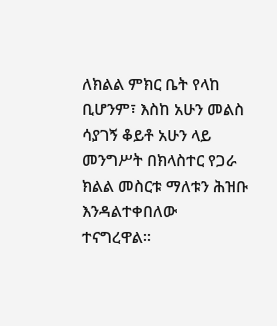ለክልል ምክር ቤት የላከ ቢሆንም፣ እስከ አሁን መልስ ሳያገኝ ቆይቶ አሁን ላይ መንግሥት በክላስተር የጋራ ክልል መስርቱ ማለቱን ሕዝቡ እንዳልተቀበለው ተናግረዋል።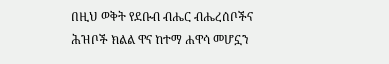በዚህ ወቅት የደቡብ ብሔር ብሔረሰቦችና ሕዝቦች ክልል ዋና ከተማ ሐዋሳ መሆኗን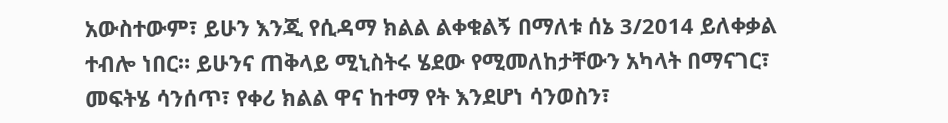አውስተውም፣ ይሁን እንጂ የሲዳማ ክልል ልቀቁልኝ በማለቱ ሰኔ 3/2014 ይለቀቃል ተብሎ ነበር። ይሁንና ጠቅላይ ሚኒስትሩ ሄደው የሚመለከታቸውን አካላት በማናገር፣ መፍትሄ ሳንሰጥ፣ የቀሪ ክልል ዋና ከተማ የት እንደሆነ ሳንወስን፣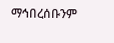ማኅበረሰቡንም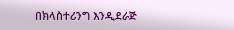በክላስተሪንግ እንዲደራጅ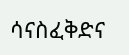ሳናስፈቅድና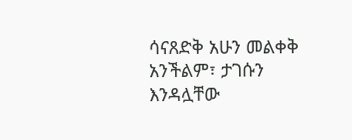ሳናጸድቅ አሁን መልቀቅ አንችልም፣ ታገሱን እንዳሏቸው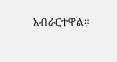አብራርተዋል።